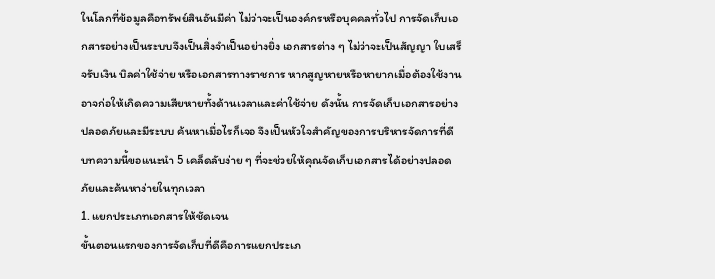ในโลกที่ข้อมูลคือทรัพย์สินอันมีค่า ไม่ว่าจะเป็นองค์กรหรือบุคคลทั่วไป การจัดเก็บเอกสารอย่างเป็นระบบจึงเป็นสิ่งจำเป็นอย่างยิ่ง เอกสารต่าง ๆ ไม่ว่าจะเป็นสัญญา ใบเสร็จรับเงิน บิลค่าใช้จ่าย หรือเอกสารทางราชการ หากสูญหายหรือหายากเมื่อต้องใช้งาน อาจก่อให้เกิดความเสียหายทั้งด้านเวลาและค่าใช้จ่าย ดังนั้น การจัดเก็บเอกสารอย่างปลอดภัยและมีระบบ ค้นหาเมื่อไรก็เจอ จึงเป็นหัวใจสำคัญของการบริหารจัดการที่ดี
บทความนี้ขอแนะนำ 5 เคล็ดลับง่าย ๆ ที่จะช่วยให้คุณจัดเก็บเอกสารได้อย่างปลอดภัยและค้นหาง่ายในทุกเวลา
1. แยกประเภทเอกสารให้ชัดเจน
ขั้นตอนแรกของการจัดเก็บที่ดีคือการแยกประเภ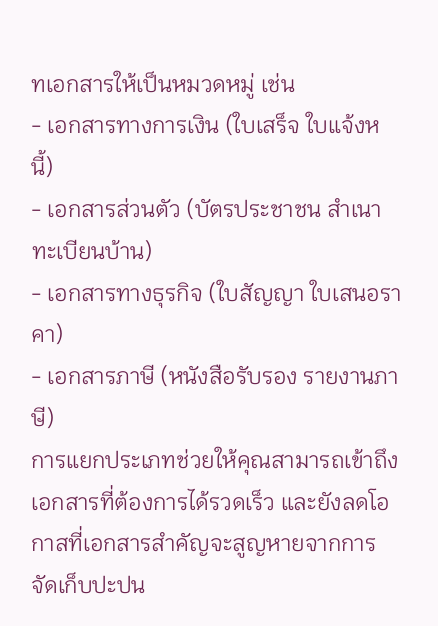ทเอกสารให้เป็นหมวดหมู่ เช่น
- เอกสารทางการเงิน (ใบเสร็จ ใบแจ้งหนี้)
- เอกสารส่วนตัว (บัตรประชาชน สำเนาทะเบียนบ้าน)
- เอกสารทางธุรกิจ (ใบสัญญา ใบเสนอราคา)
- เอกสารภาษี (หนังสือรับรอง รายงานภาษี)
การแยกประเภทช่วยให้คุณสามารถเข้าถึงเอกสารที่ต้องการได้รวดเร็ว และยังลดโอกาสที่เอกสารสำคัญจะสูญหายจากการจัดเก็บปะปน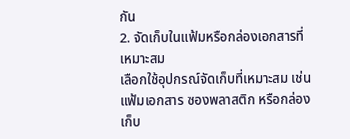กัน
2. จัดเก็บในแฟ้มหรือกล่องเอกสารที่เหมาะสม
เลือกใช้อุปกรณ์จัดเก็บที่เหมาะสม เช่น แฟ้มเอกสาร ซองพลาสติก หรือกล่องเก็บ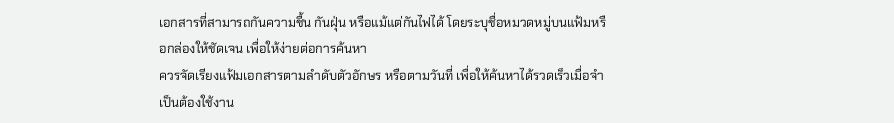เอกสารที่สามารถกันความชื้น กันฝุ่น หรือแม้แต่กันไฟได้ โดยระบุชื่อหมวดหมู่บนแฟ้มหรือกล่องให้ชัดเจน เพื่อให้ง่ายต่อการค้นหา
ควรจัดเรียงแฟ้มเอกสารตามลำดับตัวอักษร หรือตามวันที่ เพื่อให้ค้นหาได้รวดเร็วเมื่อจำเป็นต้องใช้งาน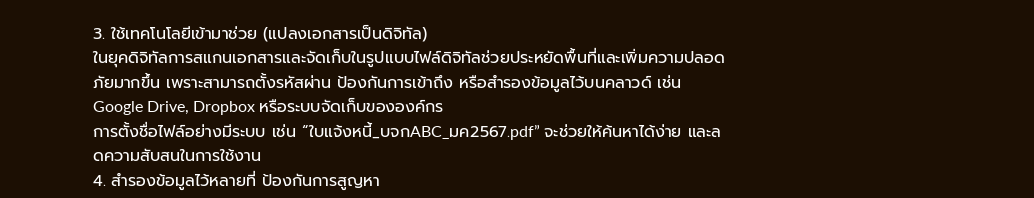3. ใช้เทคโนโลยีเข้ามาช่วย (แปลงเอกสารเป็นดิจิทัล)
ในยุคดิจิทัลการสแกนเอกสารและจัดเก็บในรูปแบบไฟล์ดิจิทัลช่วยประหยัดพื้นที่และเพิ่มความปลอดภัยมากขึ้น เพราะสามารถตั้งรหัสผ่าน ป้องกันการเข้าถึง หรือสำรองข้อมูลไว้บนคลาวด์ เช่น Google Drive, Dropbox หรือระบบจัดเก็บขององค์กร
การตั้งชื่อไฟล์อย่างมีระบบ เช่น “ใบแจ้งหนี้_บจกABC_มค2567.pdf” จะช่วยให้ค้นหาได้ง่าย และลดความสับสนในการใช้งาน
4. สำรองข้อมูลไว้หลายที่ ป้องกันการสูญหา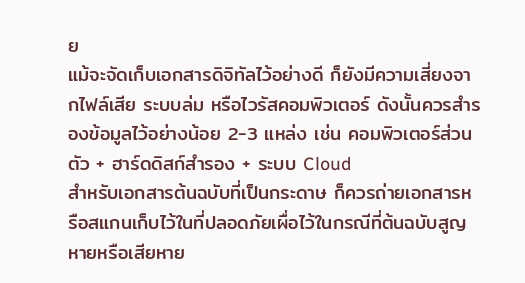ย
แม้จะจัดเก็บเอกสารดิจิทัลไว้อย่างดี ก็ยังมีความเสี่ยงจากไฟล์เสีย ระบบล่ม หรือไวรัสคอมพิวเตอร์ ดังนั้นควรสำรองข้อมูลไว้อย่างน้อย 2-3 แหล่ง เช่น คอมพิวเตอร์ส่วนตัว + ฮาร์ดดิสก์สำรอง + ระบบ Cloud
สำหรับเอกสารต้นฉบับที่เป็นกระดาษ ก็ควรถ่ายเอกสารหรือสแกนเก็บไว้ในที่ปลอดภัยเผื่อไว้ในกรณีที่ต้นฉบับสูญหายหรือเสียหาย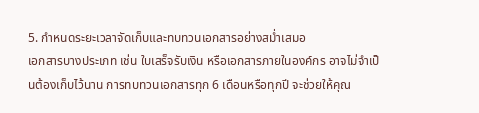5. กำหนดระยะเวลาจัดเก็บและทบทวนเอกสารอย่างสม่ำเสมอ
เอกสารบางประเภท เช่น ใบเสร็จรับเงิน หรือเอกสารภายในองค์กร อาจไม่จำเป็นต้องเก็บไว้นาน การทบทวนเอกสารทุก 6 เดือนหรือทุกปี จะช่วยให้คุณ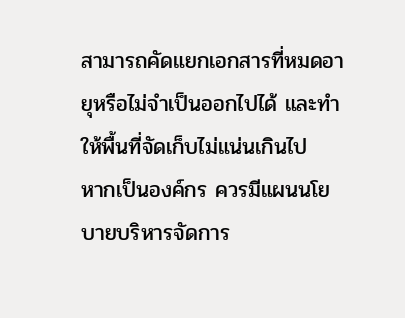สามารถคัดแยกเอกสารที่หมดอายุหรือไม่จำเป็นออกไปได้ และทำให้พื้นที่จัดเก็บไม่แน่นเกินไป
หากเป็นองค์กร ควรมีแผนนโยบายบริหารจัดการ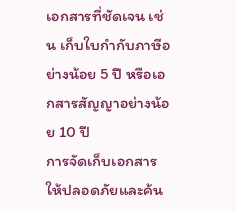เอกสารที่ชัดเจน เช่น เก็บใบกำกับภาษีอย่างน้อย 5 ปี หรือเอกสารสัญญาอย่างน้อย 10 ปี
การจัดเก็บเอกสารให้ปลอดภัยและค้น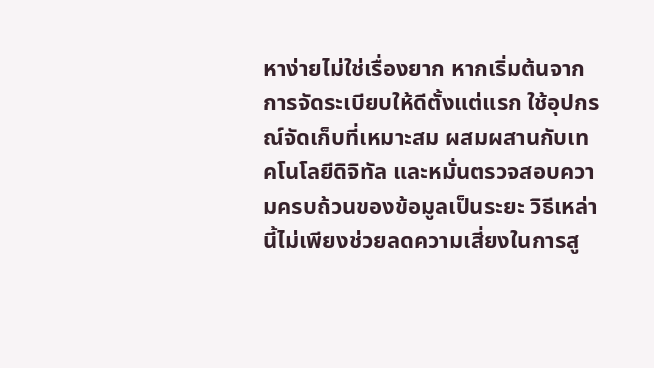หาง่ายไม่ใช่เรื่องยาก หากเริ่มต้นจากการจัดระเบียบให้ดีตั้งแต่แรก ใช้อุปกรณ์จัดเก็บที่เหมาะสม ผสมผสานกับเทคโนโลยีดิจิทัล และหมั่นตรวจสอบความครบถ้วนของข้อมูลเป็นระยะ วิธีเหล่านี้ไม่เพียงช่วยลดความเสี่ยงในการสู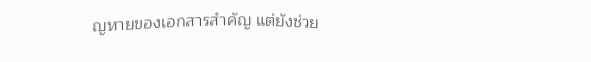ญหายของเอกสารสำคัญ แต่ยังช่วย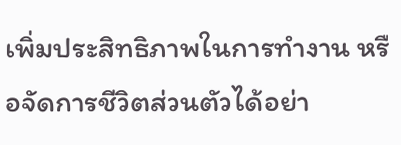เพิ่มประสิทธิภาพในการทำงาน หรือจัดการชีวิตส่วนตัวได้อย่า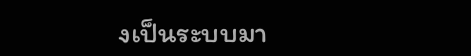งเป็นระบบมา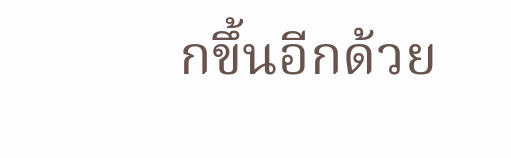กขึ้นอีกด้วย